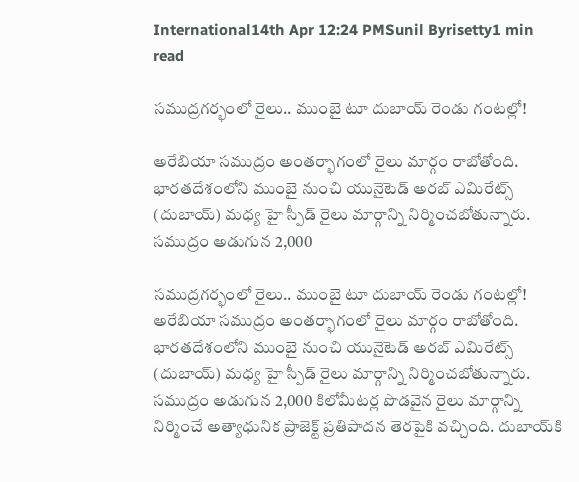International14th Apr 12:24 PMSunil Byrisetty1 min read

సముద్రగర్భంలో రైలు.. ముంబై టూ దుబాయ్ రెండు గంటల్లో!

అరేబియా సముద్రం అంతర్భాగంలో రైలు మార్గం రాబోతోంది. భారతదేశంలోని ముంబై నుంచి యునైటెడ్ అరబ్ ఎమిరేట్స్ (దుబాయ్) మధ్య హై స్పీడ్ రైలు మార్గాన్ని నిర్మించబోతున్నారు. సముద్రం అడుగున 2,000

సముద్రగర్భంలో రైలు.. ముంబై టూ దుబాయ్ రెండు గంటల్లో!
అరేబియా సముద్రం అంతర్భాగంలో రైలు మార్గం రాబోతోంది. భారతదేశంలోని ముంబై నుంచి యునైటెడ్ అరబ్ ఎమిరేట్స్ (దుబాయ్) మధ్య హై స్పీడ్ రైలు మార్గాన్ని నిర్మించబోతున్నారు. సముద్రం అడుగున 2,000 కిలోమీటర్ల పొడవైన రైలు మార్గాన్ని నిర్మించే అత్యాధునిక ప్రాజెక్ట్ ప్రతిపాదన తెరపైకి వచ్చింది. దుబాయ్‌కి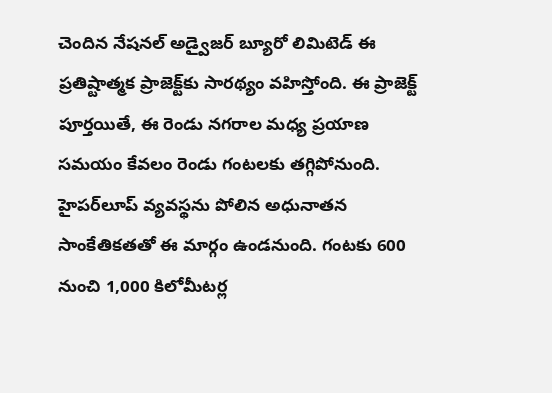చెందిన నేషనల్ అడ్వైజర్ బ్యూరో లిమిటెడ్ ఈ ప్రతిష్టాత్మక ప్రాజెక్ట్‌కు సారథ్యం వహిస్తోంది. ఈ ప్రాజెక్ట్ పూర్తయితే, ఈ రెండు నగరాల మధ్య ప్రయాణ సమయం కేవలం రెండు గంటలకు తగ్గిపోనుంది. హైపర్‌లూప్ వ్యవస్థను పోలిన అధునాతన సాంకేతికతతో ఈ మార్గం ఉండనుంది. గంటకు 600 నుంచి 1,000 కిలోమీటర్ల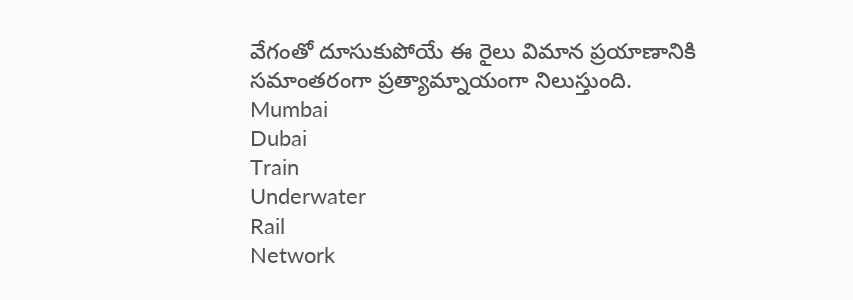వేగంతో దూసుకుపోయే ఈ రైలు విమాన ప్రయాణానికి సమాంతరంగా ప్రత్యామ్నాయంగా నిలుస్తుంది.
Mumbai
Dubai
Train
Underwater
Rail
Network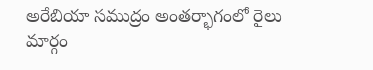అరేబియా సముద్రం అంతర్భాగంలో రైలు మార్గం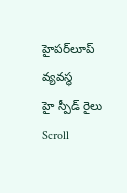హైపర్‌లూప్ వ్యవస్థ
హై స్పీడ్ రైలు
Scroll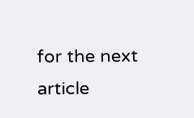for the next article